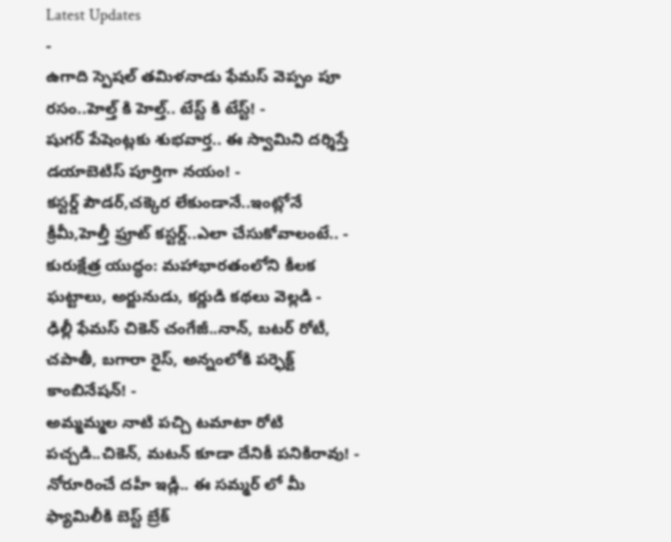Latest Updates
-
ఉగాది స్పెషల్ తమిళనాడు ఫేమస్ వెప్పం పూ రసం..హెల్త్ కి హెల్త్.. టేస్ట్ కి టేస్ట్! -
షుగర్ పేషెంట్లకు శుభవార్త.. ఈ స్వామిని దర్శిస్తే డయాబెటిస్ పూర్తిగా నయం! -
కస్టర్డ్ పౌడర్,చక్కెర లేకుండానే..ఇంట్లోనే క్రీమీ,హెల్తీ ఫ్రూట్ కస్టర్డ్..ఎలా చేసుకోవాలంటే.. -
కురుక్షేత్ర యుద్ధం: మహాభారతంలోని కీలక ఘట్టాలు, అర్జునుడు, కర్ణుడి కథలు వెల్లడి -
ఢిల్లీ ఫేమస్ చికెన్ చంగేజీ..నాన్, బటర్ రోటీ, చపాతీ, బగారా రైస్, అన్నంలోకి పర్ఫెక్ట్ కాంబినేషన్! -
అమ్మమ్మల నాటి పచ్చి టమాటా రోటి పచ్చడి..చికెన్, మటన్ కూడా దేనికీ పనికిరావు! -
నోరూరించే దహీ ఇడ్లీ.. ఈ సమ్మర్ లో మీ ఫ్యామిలీకి బెస్ట్ బ్రేక్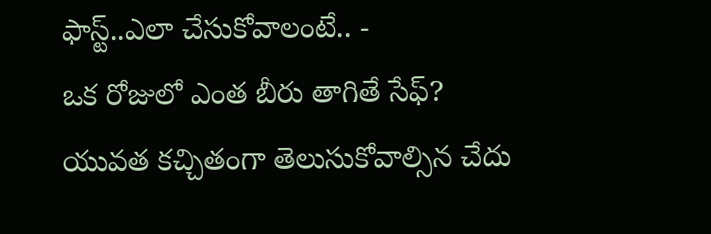ఫాస్ట్..ఎలా చేసుకోవాలంటే.. -
ఒక రోజులో ఎంత బీరు తాగితే సేఫ్? యువత కచ్చితంగా తెలుసుకోవాల్సిన చేదు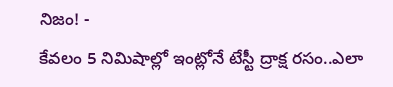నిజం! -
కేవలం 5 నిమిషాల్లో ఇంట్లోనే టేస్టీ ద్రాక్ష రసం..ఎలా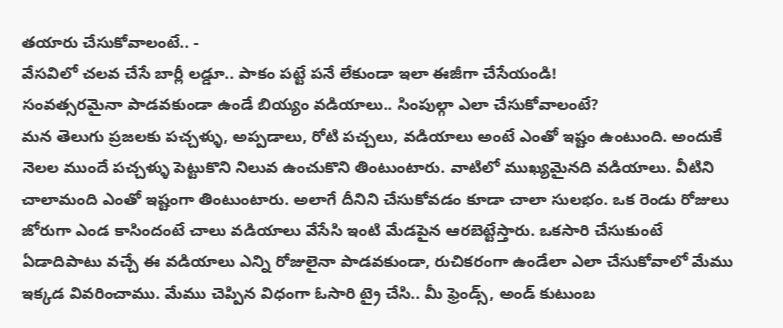తయారు చేసుకోవాలంటే.. -
వేసవిలో చలవ చేసే బార్లీ లడ్డూ.. పాకం పట్టే పనే లేకుండా ఇలా ఈజీగా చేసేయండి!
సంవత్సరమైనా పాడవకుండా ఉండే బియ్యం వడియాలు.. సింపుల్గా ఎలా చేసుకోవాలంటే?
మన తెలుగు ప్రజలకు పచ్చళ్ళు, అప్పడాలు, రోటి పచ్చలు, వడియాలు అంటే ఎంతో ఇష్టం ఉంటుంది. అందుకే నెలల ముందే పచ్చళ్ళు పెట్టుకొని నిలువ ఉంచుకొని తింటుంటారు. వాటిలో ముఖ్యమైనది వడియాలు. వీటిని చాలామంది ఎంతో ఇష్టంగా తింటుంటారు. అలాగే దీనిని చేసుకోవడం కూడా చాలా సులభం. ఒక రెండు రోజులు జోరుగా ఎండ కాసిందంటే చాలు వడియాలు వేసేసి ఇంటి మేడపైన ఆరబెట్టేస్తారు. ఒకసారి చేసుకుంటే ఏడాదిపాటు వచ్చే ఈ వడియాలు ఎన్ని రోజులైనా పాడవకుండా, రుచికరంగా ఉండేలా ఎలా చేసుకోవాలో మేము ఇక్కడ వివరించాము. మేము చెప్పిన విధంగా ఓసారి ట్రై చేసి.. మీ ఫ్రెండ్స్, అండ్ కుటుంబ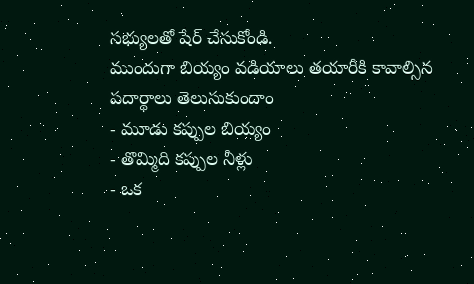సభ్యులతో షేర్ చేసుకోండి.
ముందుగా బియ్యం వడియాలు తయారీకి కావాల్సిన పదార్థాలు తెలుసుకుందాం
- మూడు కప్పుల బియ్యం
- తొమ్మిది కప్పుల నీళ్లు
- ఒక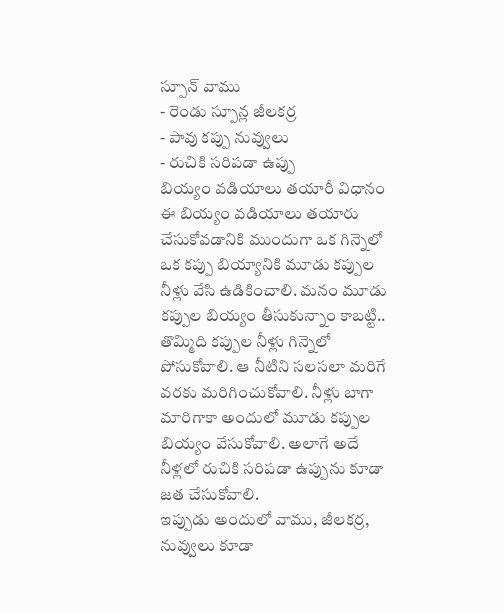స్పూన్ వాము
- రెండు స్పూన్ల జీలకర్ర
- పావు కప్పు నువ్వులు
- రుచికి సరిపడా ఉప్పు
బియ్యం వడియాలు తయారీ విధానం
ఈ బియ్యం వడియాలు తయారు చేసుకోవడానికి ముందుగా ఒక గిన్నెలో ఒక కప్పు బియ్యానికి మూడు కప్పుల నీళ్లు వేసి ఉడికించాలి. మనం మూడు కప్పుల బియ్యం తీసుకున్నాం కాబట్టి.. తొమ్మిది కప్పుల నీళ్లు గిన్నెలో పోసుకోవాలి. ఆ నీటిని సలసలా మరిగే వరకు మరిగించుకోవాలి. నీళ్లు బాగా మారిగాకా అందులో మూడు కప్పుల బియ్యం వేసుకోవాలి. అలాగే అదే నీళ్లలో రుచికి సరిపడా ఉప్పును కూడా జత చేసుకోవాలి.
ఇప్పుడు అందులో వాము, జీలకర్ర, నువ్వులు కూడా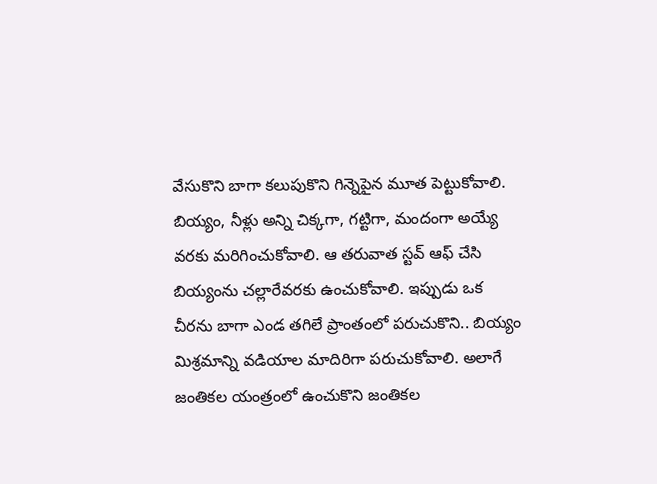వేసుకొని బాగా కలుపుకొని గిన్నెపైన మూత పెట్టుకోవాలి. బియ్యం, నీళ్లు అన్ని చిక్కగా, గట్టిగా, మందంగా అయ్యే వరకు మరిగించుకోవాలి. ఆ తరువాత స్టవ్ ఆఫ్ చేసి బియ్యంను చల్లారేవరకు ఉంచుకోవాలి. ఇప్పుడు ఒక చీరను బాగా ఎండ తగిలే ప్రాంతంలో పరుచుకొని.. బియ్యం మిశ్రమాన్ని వడియాల మాదిరిగా పరుచుకోవాలి. అలాగే జంతికల యంత్రంలో ఉంచుకొని జంతికల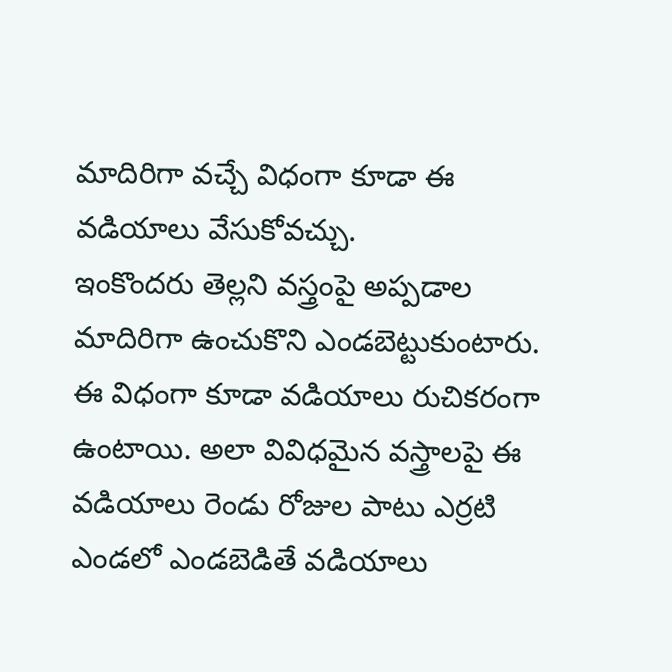మాదిరిగా వచ్చే విధంగా కూడా ఈ వడియాలు వేసుకోవచ్చు.
ఇంకొందరు తెల్లని వస్త్రంపై అప్పడాల మాదిరిగా ఉంచుకొని ఎండబెట్టుకుంటారు. ఈ విధంగా కూడా వడియాలు రుచికరంగా ఉంటాయి. అలా వివిధమైన వస్త్రాలపై ఈ వడియాలు రెండు రోజుల పాటు ఎర్రటి ఎండలో ఎండబెడితే వడియాలు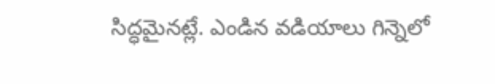సిద్ధమైనట్లే. ఎండిన వడియాలు గిన్నెలో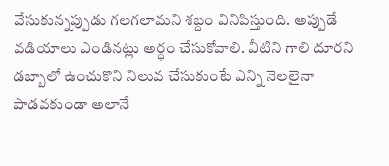వేసుకున్నప్పుడు గలగలామని శబ్దం వినిపిస్తుంది. అప్పుడే వడియాలు ఎండినట్లు అర్ధం చేసుకోవాలి. వీటిని గాలి దూరని డబ్బాలో ఉంచుకొని నిలువ చేసుకుంటే ఎన్ని నెలలైనా పాడవకుండా అలానే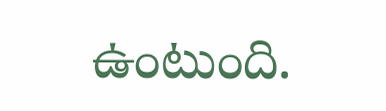ఉంటుంది.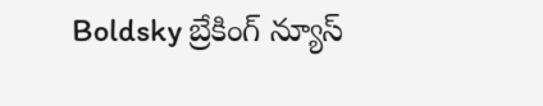Boldsky బ్రేకింగ్ న్యూస్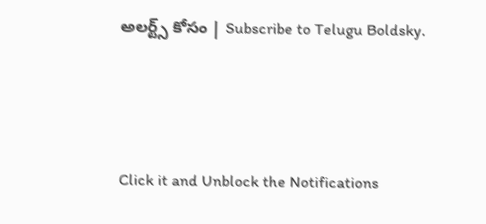అలర్ట్స్ కోసం | Subscribe to Telugu Boldsky.



Click it and Unblock the Notifications